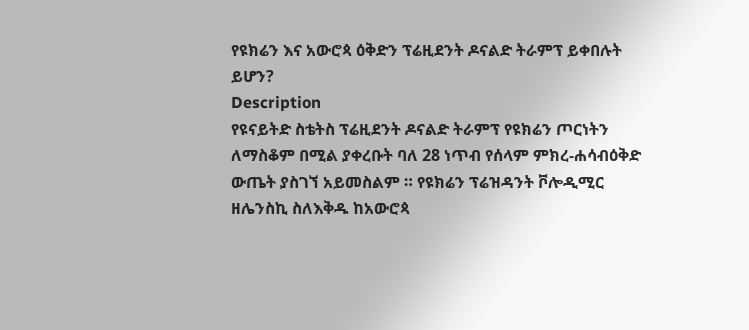የዩክሬን እና አውሮጳ ዕቅድን ፕሬዚደንት ዶናልድ ትራምፕ ይቀበሉት ይሆን?
Description
የዩናይትድ ስቴትስ ፕሬዚደንት ዶናልድ ትራምፕ የዩክሬን ጦርነትን ለማስቆም በሚል ያቀረቡት ባለ 28 ነጥብ የሰላም ምክረ-ሐሳብዕቅድ ውጤት ያስገኘ አይመስልም ። የዩክሬን ፕሬዝዳንት ቮሎዲሚር ዘሌንስኪ ስለእቅዱ ከአውሮጳ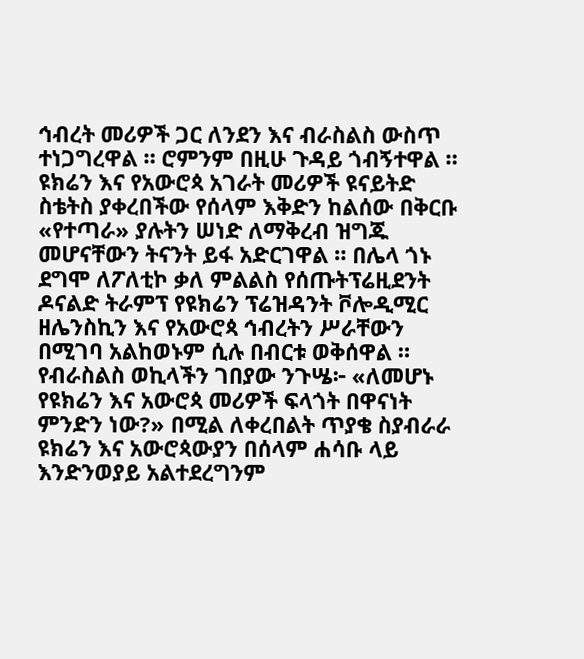ኅብረት መሪዎች ጋር ለንደን እና ብራስልስ ውስጥ ተነጋግረዋል ። ሮምንም በዚሁ ጉዳይ ጎብኝተዋል ። ዩክሬን እና የአውሮጳ አገራት መሪዎች ዩናይትድ ስቴትስ ያቀረበችው የሰላም እቅድን ከልሰው በቅርቡ «የተጣራ» ያሉትን ሠነድ ለማቅረብ ዝግጁ መሆናቸውን ትናንት ይፋ አድርገዋል ። በሌላ ጎኑ ደግሞ ለፖለቲኮ ቃለ ምልልስ የሰጡትፕሬዚደንት ዶናልድ ትራምፕ የዩክሬን ፕሬዝዳንት ቮሎዲሚር ዘሌንስኪን እና የአውሮጳ ኅብረትን ሥራቸውን በሚገባ አልከወኑም ሲሉ በብርቱ ወቅሰዋል ።
የብራስልስ ወኪላችን ገበያው ንጉሤ፦ «ለመሆኑ የዩክሬን እና አውሮጳ መሪዎች ፍላጎት በዋናነት ምንድን ነው?» በሚል ለቀረበልት ጥያቄ ስያብራራ ዩክሬን እና አውሮጳውያን በሰላም ሐሳቡ ላይ እንድንወያይ አልተደረግንም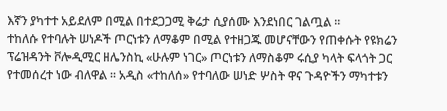እኛን ያካተተ አይደለም በሚል በተደጋጋሚ ቅሬታ ሲያሰሙ እንደነበር ገልጧል ።
ተከለሱ የተባሉት ሠነዶች ጦርነቱን ለማቆም በሚል የተዘጋጁ መሆናቸውን የጠቀሱት የዩክሬን ፕሬዝዳንት ቮሎዲሚር ዘሌንስኪ «ሁሉም ነገር» ጦርነቱን ለማስቆም ሩሲያ ካላት ፍላጎት ጋር የተመሰረተ ነው ብለዋል ። አዲስ «ተከለሰ» የተባለው ሠነድ ሦስት ዋና ጉዳዮችን ማካተቱን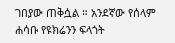ገበያው ጠቅሷል ። አንደኛው የሰላም ሐሳቡ የዩክሬንን ፍላጎት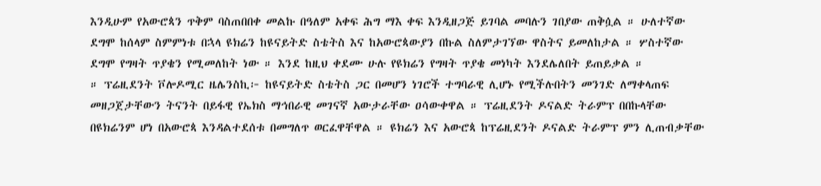እንዲሁም የአውሮጳን ጥቅም ባስጠበበቀ መልኩ በዓለም አቀፍ ሕግ ማእ ቀፍ እንዲዘጋጅ ይገባል መባሉን ገበያው ጠቅሷል ። ሁለተኛው ደግሞ ከሰላም ስምምነቱ በኋላ ዩክሬን ከዩናይትድ ስቴትስ እና ከአውሮጳውያን በኩል ስለምታገኘው ዋስትና ይመለከታል ። ሦስተኛው ደግሞ የግዛት ጥያቄን የሚመለከት ነው ። እንደ ከዚህ ቀደሙ ሁሉ የዩክሬን የግዛት ጥያቄ መነካት እንደሌለበት ይጠይቃል ።
። ፕሬዚደንት ቮሎዶሚር ዜሌንስኪ፦ ከዩናይትድ ስቴትስ ጋር በመሆን ነገሮች ተግባራዊ ሊሆኑ የሚችሉበትን መንገድ ለማቀላጠፍ መዘጋጀታቸውን ትናንት በይፋዊ የኤክስ ማኅበራዊ መገናኛ አውታራቸው ዐሳውቀዋል ። ፕሬዚደንት ዶናልድ ትራምፕ በበኩላቸው በዩክሬንም ሆነ በአውሮጳ እንዳልተደሰቱ በመግለጥ ወርፈዋቸዋል ። ዩክሬን እና አውሮጳ ከፕሬዚደንት ዶናልድ ትራምፕ ምን ሊጠብቃቸው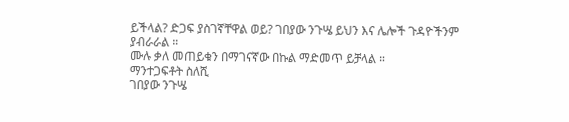ይችላል? ድጋፍ ያስገኛቸዋል ወይ? ገበያው ንጉሤ ይህን እና ሌሎች ጉዳዮችንም ያብራራል ።
ሙሉ ቃለ መጠይቁን በማገናኛው በኩል ማድመጥ ይቻላል ።
ማንተጋፍቶት ስለሺ
ገበያው ንጉሤ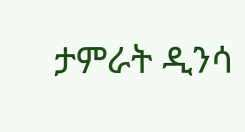ታምራት ዲንሳ